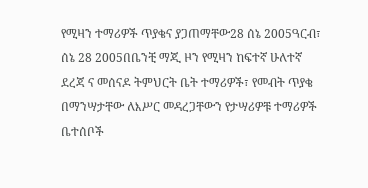የሚዛን ተማሪዎች ጥያቄና ያጋጠማቸው28 ሰኔ 2005ዓርብ፣ ሰኔ 28 2005በቤንቺ ማጂ ዞን የሚዛን ከፍተኛ ሁለተኛ ደረጃ ና መሰናዶ ትምህርት ቤት ተማሪዎች፣ የመብት ጥያቄ በማንሣታቸው ለእሥር መዳረጋቸውን የታሣሪዎቹ ተማሪዎች ቤተሰቦች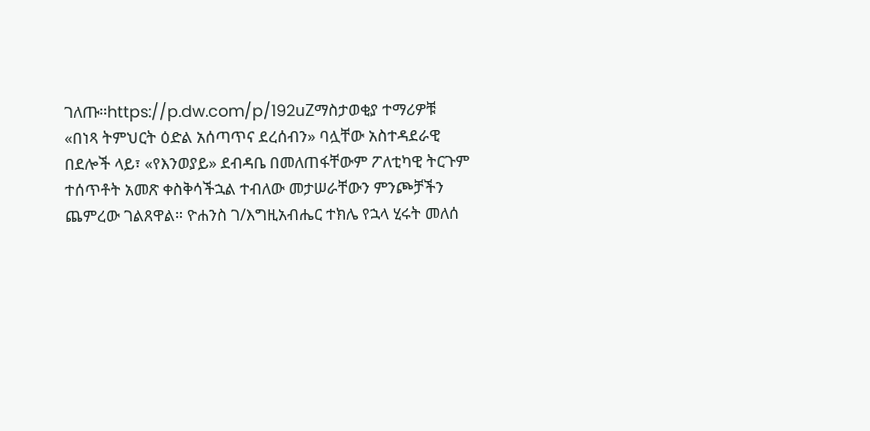ገለጡ።https://p.dw.com/p/192uZማስታወቂያ ተማሪዎቹ «በነጻ ትምህርት ዕድል አሰጣጥና ደረሰብን» ባሏቸው አስተዳደራዊ በደሎች ላይ፣ «የእንወያይ» ደብዳቤ በመለጠፋቸውም ፖለቲካዊ ትርጉም ተሰጥቶት አመጽ ቀስቅሳችኋል ተብለው መታሠራቸውን ምንጮቻችን ጨምረው ገልጸዋል። ዮሐንስ ገ/እግዚአብሔር ተክሌ የኋላ ሂሩት መለሰ